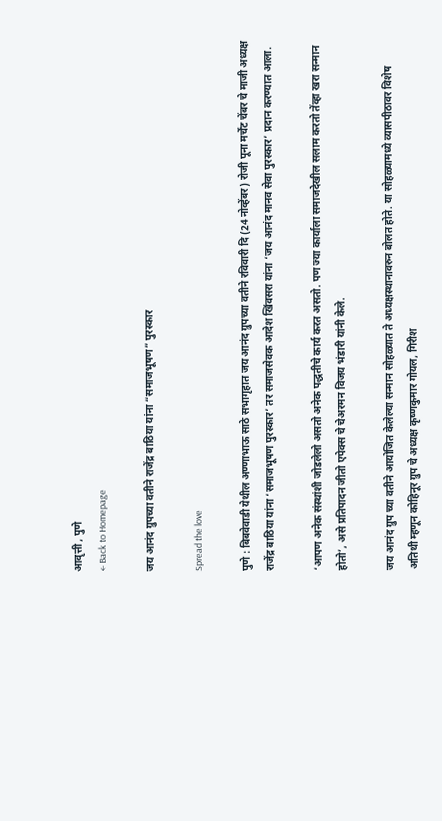आवृत्ती , पुणे
← Back to Homepage

जय आनंद ग्रुपच्या वतीने राजेंद्र बाठिया यांना “समाजभूषण” पुरस्कार

Spread the love

पुणे : बिबवेवाडी येथील अण्णाभाऊ साठे सभागृहात जय आनंद ग्रुपच्या वतीने रविवारी दि (24 नोव्हेंबर) रोजी पूना मर्चेंट चेंबर चे माजी अध्यक्ष राजेंद्र बाठिया यांना ‘समाजभूषण पुरस्कार’ तर समाजसेवक आदेश खिंवसरा यांना ‘जय आनंद मानव सेवा पुरस्कार’ प्रदान करण्यात आला.

‘आपण अनेक संस्थांशी जोडलेलो असतो अनेक पद्धतीचे कार्य करत असतो. पण ज्या कार्याला समाजदेखील सलाम करतो तेंव्हा खरा सन्मान होतो’, असे प्रतिपादन जीतो एपेक्स चे चेअरमन विजय भंडारी यांनी केले.

जय आनंद ग्रुप च्या वतीने आयोजित केलेल्या सन्मान सोहळ्यात ते अध्यक्षस्थानावरुन बोलत होते. या सोहळ्यामध्ये व्यासपीठावर विशेष अतिथी म्हणून कोहिनूर ग्रुप चे अध्यक्ष कृष्णकुमार गोयल, गिरीश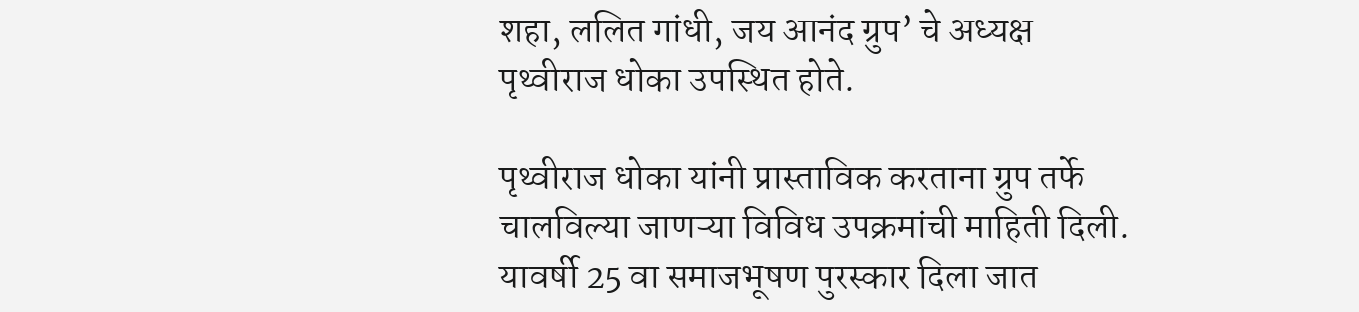शहा, ललित गांधी, जय आनंद ग्रुप’ चे अध्यक्ष पृथ्वीराज धोका उपस्थित होते.

पृथ्वीराज धोका यांनी प्रास्ताविक करताना ग्रुप तर्फे चालविल्या जाणऱ्या विविध उपक्रमांची माहिती दिली. यावर्षी 25 वा समाजभूषण पुरस्कार दिला जात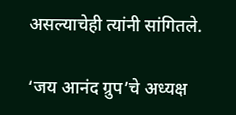असल्याचेही त्यांनी सांगितले.

‘जय आनंद ग्रुप’चे अध्यक्ष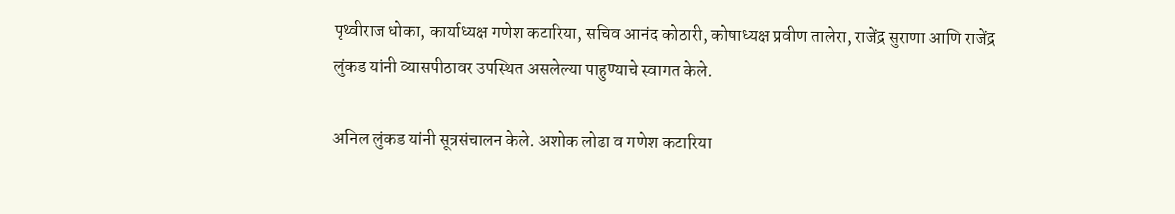पृथ्वीराज धोका, कार्याध्यक्ष गणेश कटारिया, सचिव आनंद कोठारी, कोषाध्यक्ष प्रवीण तालेरा, राजेंद्र सुराणा आणि राजेंद्र लुंकड यांनी व्यासपीठावर उपस्थित असलेल्या पाहुण्याचे स्वागत केले.

अनिल लुंकड यांनी सूत्रसंचालन केले. अशोक लोढा व गणेश कटारिया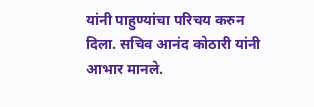यांनी पाहुण्यांचा परिचय करुन दिला. सचिव आनंद कोठारी यांनी आभार मानले.